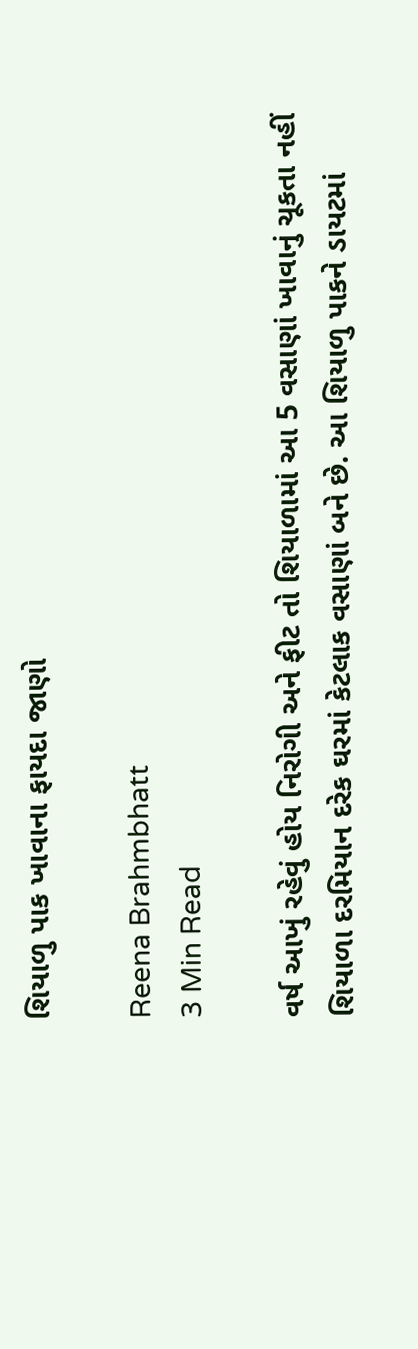શિયાળુ પાક ખાવાના ફાયદા જાણો

Reena Brahmbhatt
3 Min Read

વર્ષ આખું રહેવું હોય નિરોગી અને ફીટ તો શિયાળામાં આ 5 વસાણાં ખાવાનું ચૂકતા નહીં
શિયાળા દરમિયાન દરેક ઘરમાં કેટલાક વસાણાં બને છે. આ શિયાળુ પાકને ડાયટમાં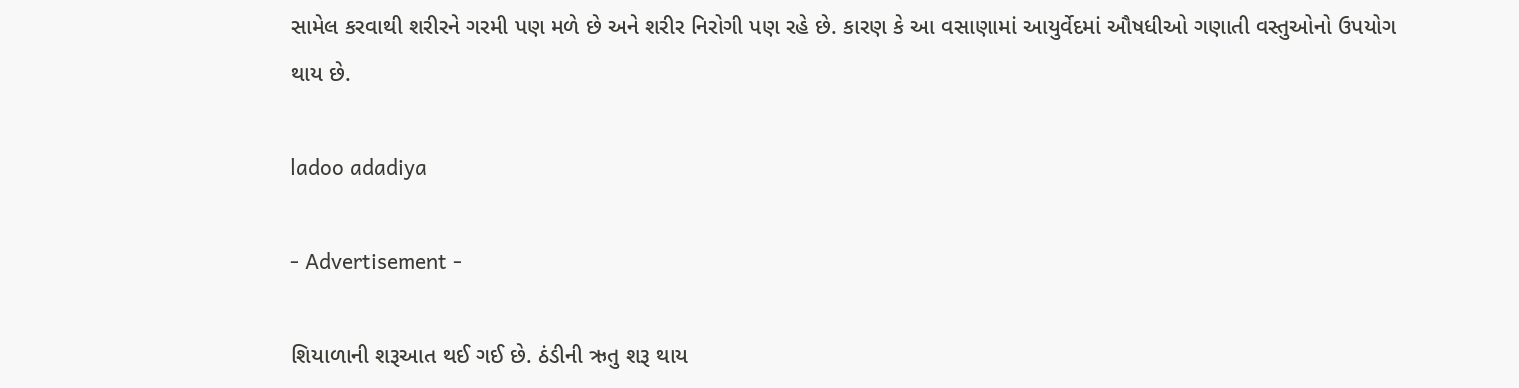સામેલ કરવાથી શરીરને ગરમી પણ મળે છે અને શરીર નિરોગી પણ રહે છે. કારણ કે આ વસાણામાં આયુર્વેદમાં ઔષધીઓ ગણાતી વસ્તુઓનો ઉપયોગ થાય છે.

ladoo adadiya

- Advertisement -

શિયાળાની શરૂઆત થઈ ગઈ છે. ઠંડીની ઋતુ શરૂ થાય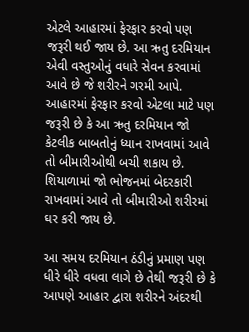એટલે આહારમાં ફેરફાર કરવો પણ જરૂરી થઈ જાય છે. આ ઋતુ દરમિયાન એવી વસ્તુઓનું વધારે સેવન કરવામાં આવે છે જે શરીરને ગરમી આપે. આહારમાં ફેરફાર કરવો એટલા માટે પણ જરૂરી છે કે આ ઋતુ દરમિયાન જો કેટલીક બાબતોનું ધ્યાન રાખવામાં આવે તો બીમારીઓથી બચી શકાય છે. શિયાળામાં જો ભોજનમાં બેદરકારી રાખવામાં આવે તો બીમારીઓ શરીરમાં ઘર કરી જાય છે.

આ સમય દરમિયાન ઠંડીનું પ્રમાણ પણ ધીરે ધીરે વધવા લાગે છે તેથી જરૂરી છે કે આપણે આહાર દ્વારા શરીરને અંદરથી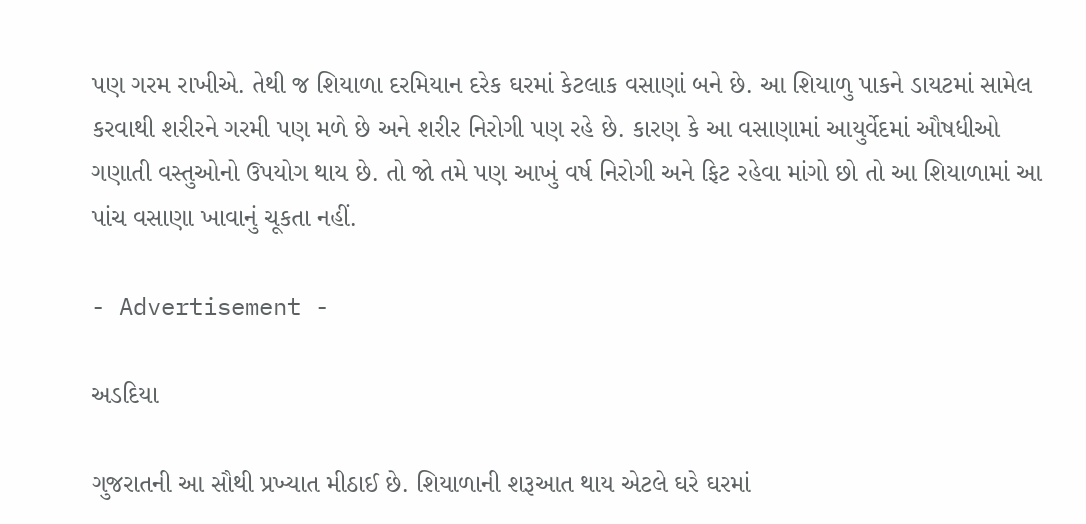પણ ગરમ રાખીએ. તેથી જ શિયાળા દરમિયાન દરેક ઘરમાં કેટલાક વસાણાં બને છે. આ શિયાળુ પાકને ડાયટમાં સામેલ કરવાથી શરીરને ગરમી પણ મળે છે અને શરીર નિરોગી પણ રહે છે. કારણ કે આ વસાણામાં આયુર્વેદમાં ઔષધીઓ ગણાતી વસ્તુઓનો ઉપયોગ થાય છે. તો જો તમે પણ આખું વર્ષ નિરોગી અને ફિટ રહેવા માંગો છો તો આ શિયાળામાં આ પાંચ વસાણા ખાવાનું ચૂકતા નહીં.

- Advertisement -

અડદિયા

ગુજરાતની આ સૌથી પ્રખ્યાત મીઠાઈ છે. શિયાળાની શરૂઆત થાય એટલે ઘરે ઘરમાં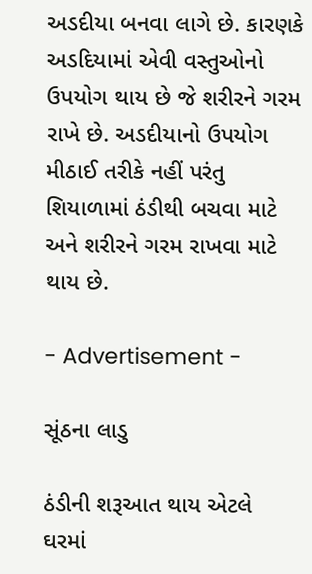અડદીયા બનવા લાગે છે. કારણકે અડદિયામાં એવી વસ્તુઓનો ઉપયોગ થાય છે જે શરીરને ગરમ રાખે છે. અડદીયાનો ઉપયોગ મીઠાઈ તરીકે નહીં પરંતુ શિયાળામાં ઠંડીથી બચવા માટે અને શરીરને ગરમ રાખવા માટે થાય છે.

- Advertisement -

સૂંઠના લાડુ

ઠંડીની શરૂઆત થાય એટલે ઘરમાં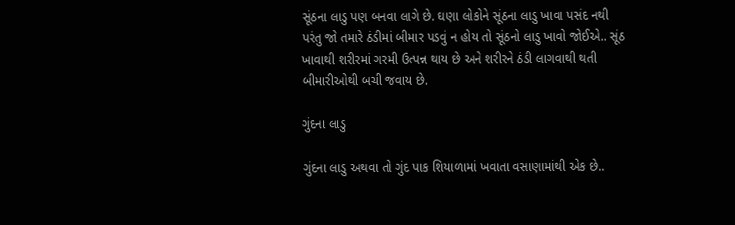સૂંઠના લાડુ પણ બનવા લાગે છે. ઘણા લોકોને સૂંઠના લાડુ ખાવા પસંદ નથી પરંતુ જો તમારે ઠંડીમાં બીમાર પડવું ન હોય તો સૂંઠનો લાડુ ખાવો જોઈએ.. સૂંઠ ખાવાથી શરીરમાં ગરમી ઉત્પન્ન થાય છે અને શરીરને ઠંડી લાગવાથી થતી બીમારીઓથી બચી જવાય છે.

ગુંદના લાડુ

ગુંદના લાડુ અથવા તો ગુંદ પાક શિયાળામાં ખવાતા વસાણામાંથી એક છે..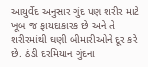આયુર્વેદ અનુસાર ગુંદ પણ શરીર માટે ખૂબ જ ફાયદાકારક છે અને તે શરીરમાંથી ઘણી બીમારીઓને દૂર કરે છે. ઠંડી દરમિયાન ગુંદના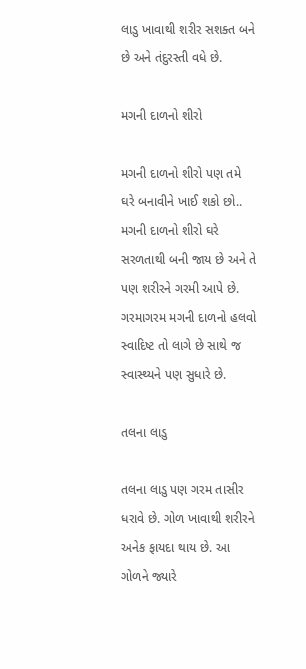લાડુ ખાવાથી શરીર સશક્ત બને છે અને તંદુરસ્તી વધે છે.

મગની દાળનો શીરો

મગની દાળનો શીરો પણ તમે ઘરે બનાવીને ખાઈ શકો છો.. મગની દાળનો શીરો ઘરે સરળતાથી બની જાય છે અને તે પણ શરીરને ગરમી આપે છે. ગરમાગરમ મગની દાળનો હલવો સ્વાદિષ્ટ તો લાગે છે સાથે જ સ્વાસ્થ્યને પણ સુધારે છે.

તલના લાડુ

તલના લાડુ પણ ગરમ તાસીર ધરાવે છે. ગોળ ખાવાથી શરીરને અનેક ફાયદા થાય છે. આ ગોળને જ્યારે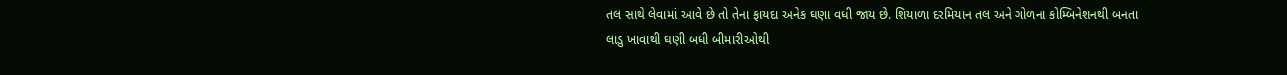તલ સાથે લેવામાં આવે છે તો તેના ફાયદા અનેક ઘણા વધી જાય છે. શિયાળા દરમિયાન તલ અને ગોળના કોમ્બિનેશનથી બનતા લાડુ ખાવાથી ઘણી બધી બીમારીઓથી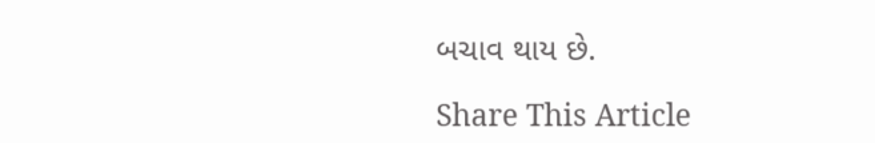બચાવ થાય છે.

Share This Article